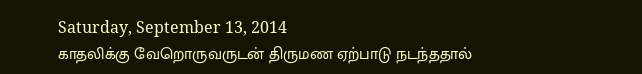Saturday, September 13, 2014
காதலிக்கு வேறொருவருடன் திருமண ஏற்பாடு நடந்ததால்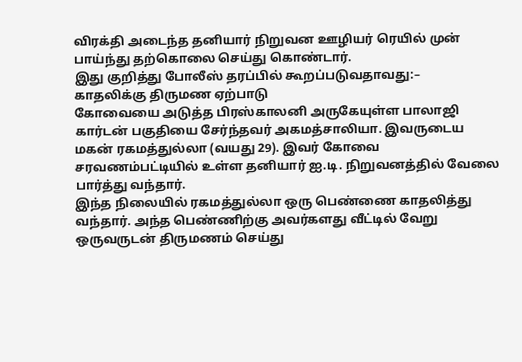விரக்தி அடைந்த தனியார் நிறுவன ஊழியர் ரெயில் முன் பாய்ந்து தற்கொலை செய்து கொண்டார்.
இது குறித்து போலீஸ் தரப்பில் கூறப்படுவதாவது:–
காதலிக்கு திருமண ஏற்பாடு
கோவையை அடுத்த பிரஸ்காலனி அருகேயுள்ள பாலாஜி கார்டன் பகுதியை சேர்ந்தவர் அகமத்சாலியா. இவருடைய மகன் ரகமத்துல்லா (வயது 29). இவர் கோவை சரவணம்பட்டியில் உள்ள தனியார் ஐ.டி. நிறுவனத்தில் வேலை பார்த்து வந்தார்.
இந்த நிலையில் ரகமத்துல்லா ஒரு பெண்ணை காதலித்து வந்தார். அந்த பெண்ணிற்கு அவர்களது வீட்டில் வேறு ஒருவருடன் திருமணம் செய்து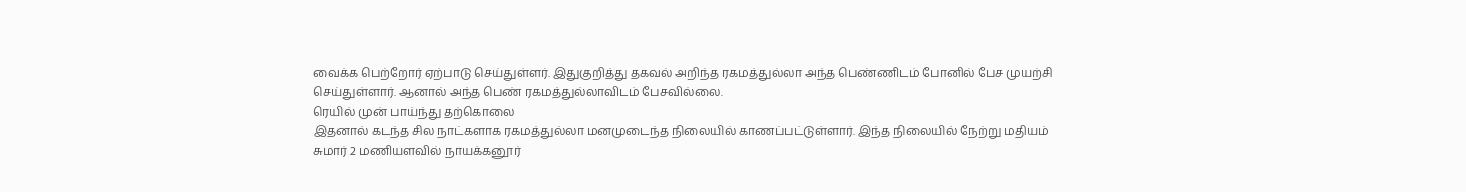வைக்க பெற்றோர் ஏற்பாடு செய்துள்ளர். இதுகுறித்து தகவல் அறிந்த ரகமத்துல்லா அந்த பெண்ணிடம் போனில் பேச முயற்சி செய்துள்ளார். ஆனால் அந்த பெண் ரகமத்துல்லாவிடம் பேசவில்லை.
ரெயில் முன் பாய்ந்து தற்கொலை
இதனால் கடந்த சில நாட்களாக ரகமத்துல்லா மனமுடைந்த நிலையில் காணப்பட்டுள்ளார். இந்த நிலையில் நேற்று மதியம் சுமார் 2 மணியளவில் நாயக்கனூர்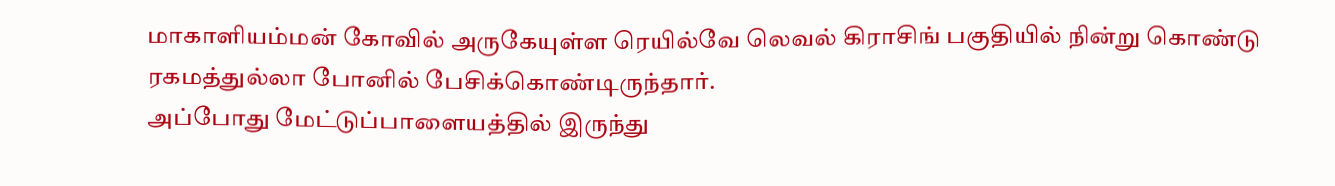மாகாளியம்மன் கோவில் அருகேயுள்ள ரெயில்வே லெவல் கிராசிங் பகுதியில் நின்று கொண்டு ரகமத்துல்லா போனில் பேசிக்கொண்டிருந்தார்.
அப்போது மேட்டுப்பாளையத்தில் இருந்து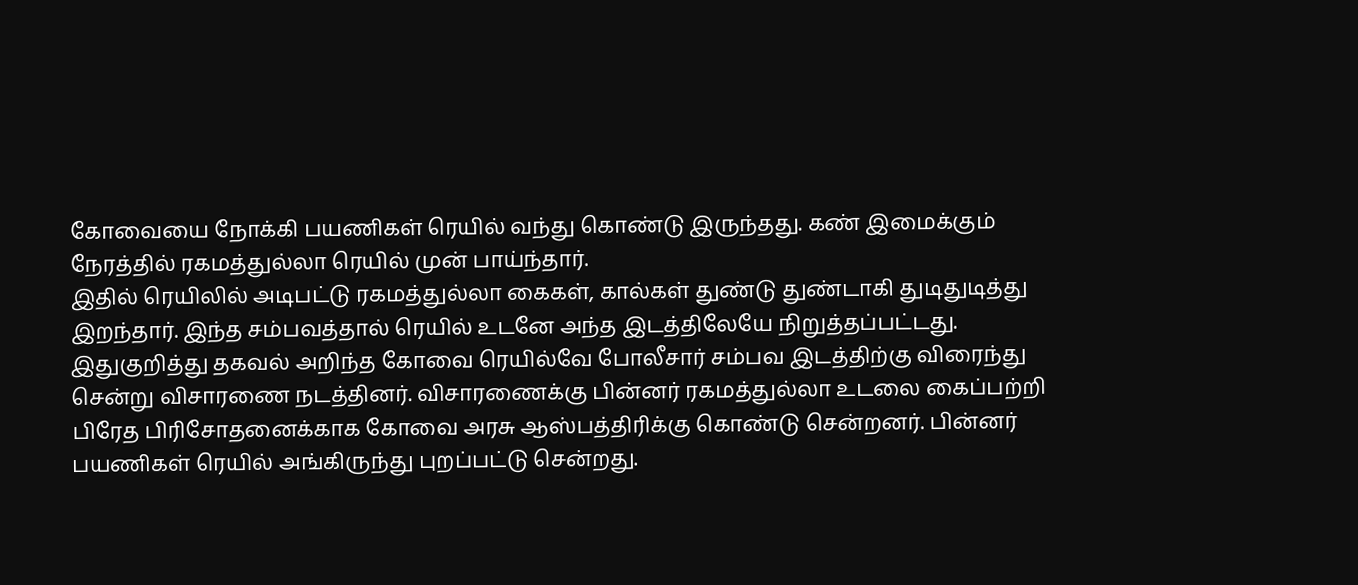கோவையை நோக்கி பயணிகள் ரெயில் வந்து கொண்டு இருந்தது. கண் இமைக்கும் நேரத்தில் ரகமத்துல்லா ரெயில் முன் பாய்ந்தார்.
இதில் ரெயிலில் அடிபட்டு ரகமத்துல்லா கைகள், கால்கள் துண்டு துண்டாகி துடிதுடித்து இறந்தார். இந்த சம்பவத்தால் ரெயில் உடனே அந்த இடத்திலேயே நிறுத்தப்பட்டது. இதுகுறித்து தகவல் அறிந்த கோவை ரெயில்வே போலீசார் சம்பவ இடத்திற்கு விரைந்து சென்று விசாரணை நடத்தினர். விசாரணைக்கு பின்னர் ரகமத்துல்லா உடலை கைப்பற்றி பிரேத பிரிசோதனைக்காக கோவை அரசு ஆஸ்பத்திரிக்கு கொண்டு சென்றனர். பின்னர் பயணிகள் ரெயில் அங்கிருந்து புறப்பட்டு சென்றது.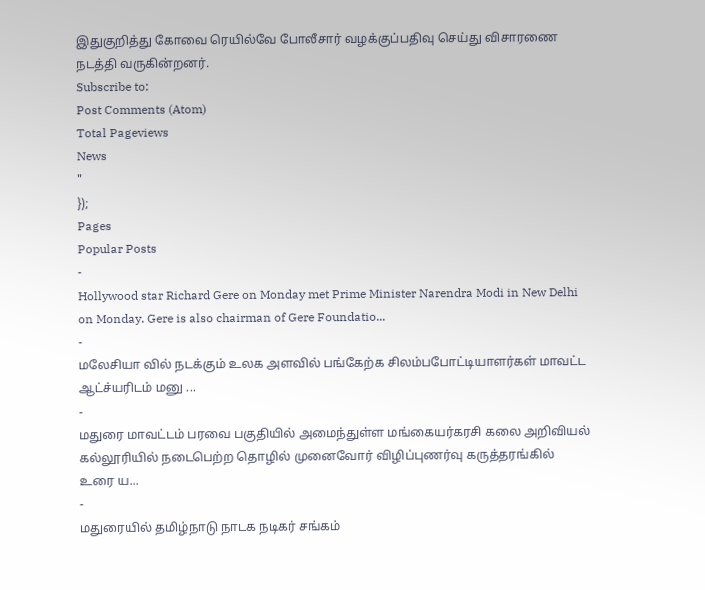இதுகுறித்து கோவை ரெயில்வே போலீசார் வழக்குப்பதிவு செய்து விசாரணை நடத்தி வருகின்றனர்.
Subscribe to:
Post Comments (Atom)
Total Pageviews
News
"
});
Pages
Popular Posts
-
Hollywood star Richard Gere on Monday met Prime Minister Narendra Modi in New Delhi on Monday. Gere is also chairman of Gere Foundatio...
-
மலேசியா வில் நடக்கும் உலக அளவில் பங்கேற்க சிலம்பபோட்டியாளர்கள் மாவட்ட ஆட்ச்யரிடம் மனு ...
-
மதுரை மாவட்டம் பரவை பகுதியில் அமைந்துள்ள மங்கையர்கரசி கலை அறிவியல் கல்லூரியில் நடைபெற்ற தொழில் முனைவோர் விழிப்புணர்வு கருத்தரங்கில் உரை ய...
-
மதுரையில் தமிழ்நாடு நாடக நடிகர் சங்கம்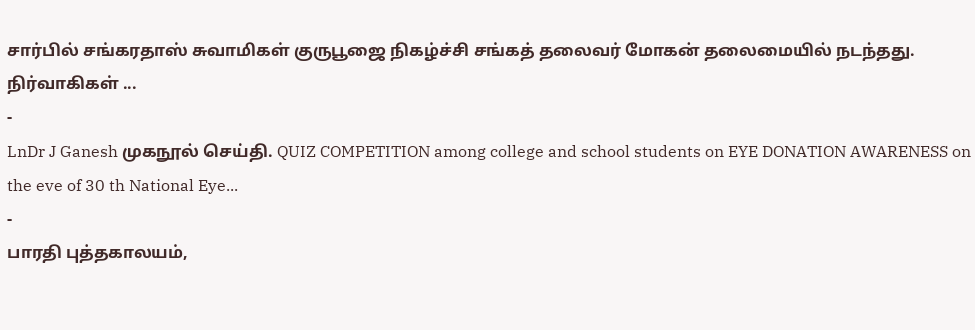சார்பில் சங்கரதாஸ் சுவாமிகள் குருபூஜை நிகழ்ச்சி சங்கத் தலைவர் மோகன் தலைமையில் நடந்தது. நிர்வாகிகள் ...
-
LnDr J Ganesh முகநூல் செய்தி. QUIZ COMPETITION among college and school students on EYE DONATION AWARENESS on the eve of 30 th National Eye...
-
பாரதி புத்தகாலயம்,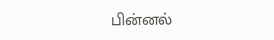பின்னல்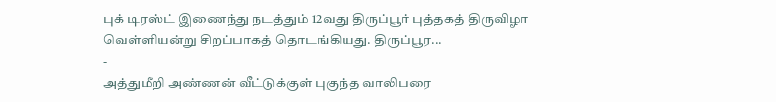புக் டிரஸ்ட் இணைந்து நடத்தும் 12வது திருப்பூர் புத்தகத் திருவிழா வெள்ளியன்று சிறப்பாகத் தொடங்கியது. திருப்பூர...
-
அத்துமீறி அண்ணன் வீட்டுக்குள் புகுந்த வாலிபரை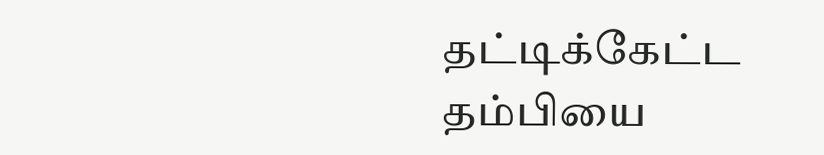தட்டிக்கேட்ட தம்பியை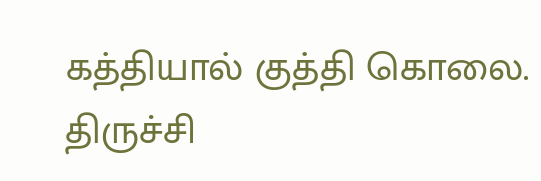கத்தியால் குத்தி கொலை. திருச்சி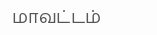மாவட்டம்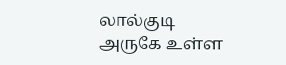லால்குடி அருகே உள்ள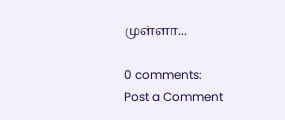முள்ளா...

0 comments:
Post a Comment